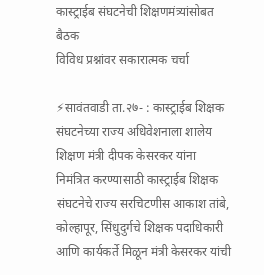कास्ट्राईब संघटनेची शिक्षणमंत्र्यांसोबत बैठक
विविध प्रश्नांवर सकारात्मक चर्चा

⚡सावंतवाडी ता.२७- : कास्ट्राईब शिक्षक संघटनेच्या राज्य अधिवेशनाला शालेय शिक्षण मंत्री दीपक केसरकर यांना निमंत्रित करण्यासाठी कास्ट्राईब शिक्षक संघटनेचे राज्य सरचिटणीस आकाश तांबे, कोल्हापूर, सिंधुदुर्गचे शिक्षक पदाधिकारी आणि कार्यकर्ते मिळून मंत्री केसरकर यांची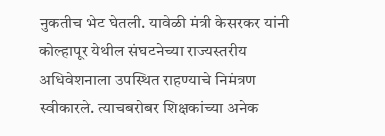नुकतीच भेट घेतली. यावेळी मंत्री केसरकर यांनी कोल्हापूर येथील संघटनेच्या राज्यस्तरीय अधिवेशनाला उपस्थित राहण्याचे निमंत्रण स्वीकारले. त्याचबरोबर शिक्षकांच्या अनेक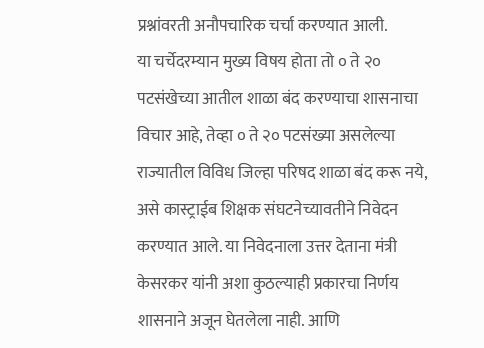प्रश्नांवरती अनौपचारिक चर्चा करण्यात आली.
या चर्चेदरम्यान मुख्य विषय होता तो ० ते २० पटसंखेच्या आतील शाळा बंद करण्याचा शासनाचा विचार आहे, तेव्हा ० ते २० पटसंख्या असलेल्या राज्यातील विविध जिल्हा परिषद शाळा बंद करू नये, असे कास्ट्राईब शिक्षक संघटनेच्यावतीने निवेदन करण्यात आले. या निवेदनाला उत्तर देताना मंत्री केसरकर यांनी अशा कुठल्याही प्रकारचा निर्णय शासनाने अजून घेतलेला नाही. आणि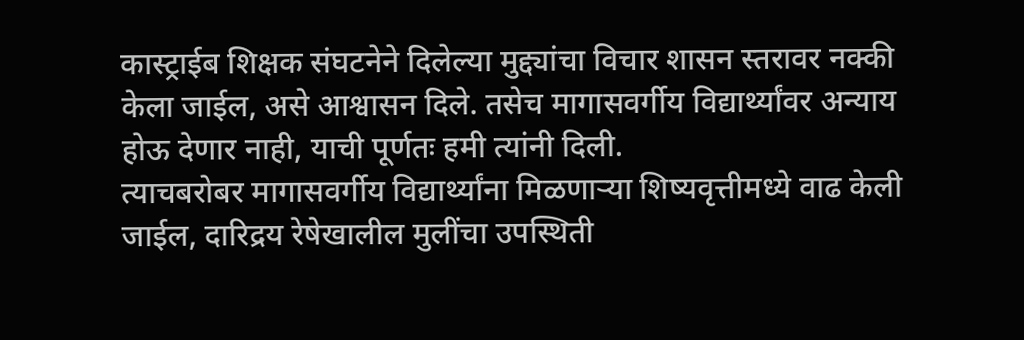कास्ट्राईब शिक्षक संघटनेने दिलेल्या मुद्द्यांचा विचार शासन स्तरावर नक्की केला जाईल, असे आश्वासन दिले. तसेच मागासवर्गीय विद्यार्थ्यांवर अन्याय होऊ देणार नाही, याची पूर्णतः हमी त्यांनी दिली.
त्याचबरोबर मागासवर्गीय विद्यार्थ्यांना मिळणाऱ्या शिष्यवृत्तीमध्ये वाढ केली जाईल, दारिद्रय रेषेखालील मुलींचा उपस्थिती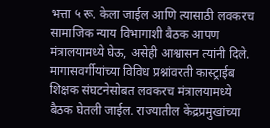भत्ता ५ रू. केला जाईल आणि त्यासाठी लवकरच सामाजिक न्याय विभागाशी बैठक आपण मंत्रालयामध्ये घेऊ, असेही आश्वासन त्यांनी दिले. मागासवर्गीयांच्या विविध प्रश्नांवरती कास्ट्राईब शिक्षक संघटनेसोबत लवकरच मंत्रालयामध्ये बैठक घेतली जाईल. राज्यातील केंद्रप्रमुखांच्या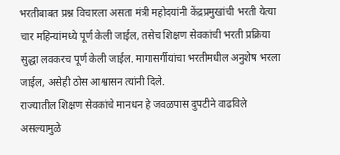भरतीबाबत प्रश्न विचारला असता मंत्री महोदयांनी केंद्रप्रमुखांची भरती येत्या चार महिन्यांमध्ये पूर्ण केली जाईल, तसेच शिक्षण सेवकांची भरती प्रक्रिया सुद्धा लवकरच पूर्ण केली जाईल. मागासर्गीयांचा भरतीमधील अनुशेष भरला जाईल, असेही ठोस आश्वासन त्यांनी दिले.
राज्यातील शिक्षण सेवकांचे मानधन हे जवळपास दुपटीने वाढविले असल्यामुळे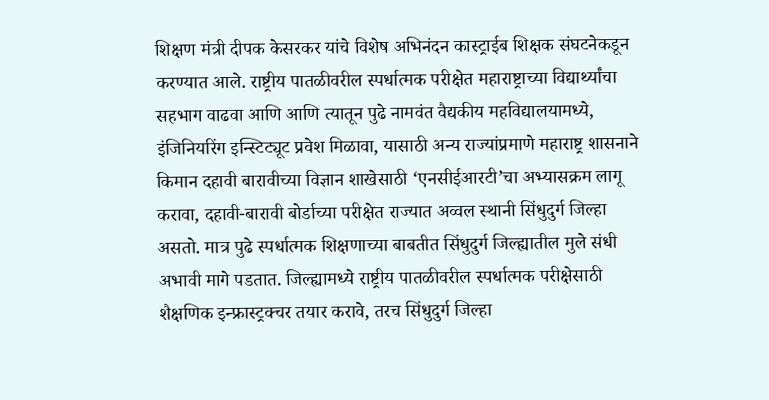शिक्षण मंत्री दीपक केसरकर यांचे विशेष अभिनंदन कास्ट्राईब शिक्षक संघटनेकडून करण्यात आले. राष्ट्रीय पातळीवरील स्पर्धात्मक परीक्षेत महाराष्ट्राच्या विद्यार्थ्यांचा सहभाग वाढवा आणि आणि त्यातून पुढे नामवंत वैद्यकीय महविद्यालयामध्ये, इंजिनियरिंग इन्स्टिट्यूट प्रवेश मिळावा, यासाठी अन्य राज्यांप्रमाणे महाराष्ट्र शासनाने किमान दहावी बारावीच्या विज्ञान शाखेसाठी ‘एनसीईआरटी’चा अभ्यासक्रम लागू करावा, दहावी-बारावी बोर्डाच्या परीक्षेत राज्यात अव्वल स्थानी सिंधुदुर्ग जिल्हा असतो. मात्र पुढे स्पर्धात्मक शिक्षणाच्या बाबतीत सिंधुदुर्ग जिल्ह्यातील मुले संधी अभावी मागे पडतात. जिल्ह्यामध्ये राष्ट्रीय पातळीवरील स्पर्धात्मक परीक्षेसाठी शैक्षणिक इन्फ्रास्ट्रक्चर तयार करावे, तरच सिंधुदुर्ग जिल्हा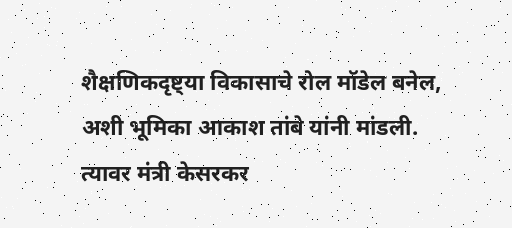शैक्षणिकदृष्ट्या विकासाचे रोल मॉडेल बनेल, अशी भूमिका आकाश तांबे यांनी मांडली.
त्यावर मंत्री केसरकर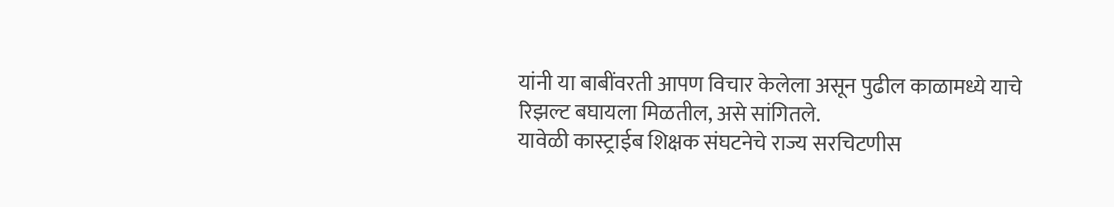यांनी या बाबींवरती आपण विचार केलेला असून पुढील काळामध्ये याचे रिझल्ट बघायला मिळतील, असे सांगितले.
यावेळी कास्ट्राईब शिक्षक संघटनेचे राज्य सरचिटणीस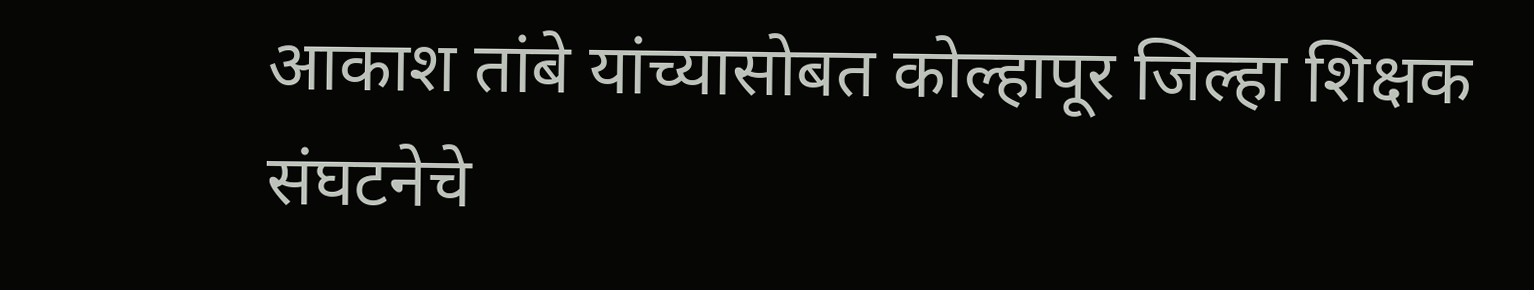आकाश तांबे यांच्यासोबत कोल्हापूर जिल्हा शिक्षक संघटनेचे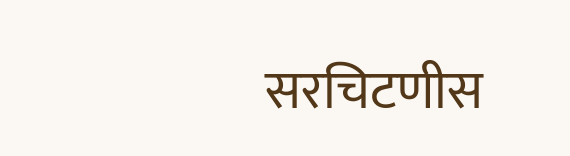सरचिटणीस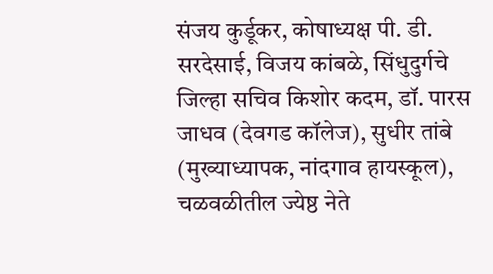संजय कुर्डूकर, कोषाध्यक्ष पी. डी. सरदेसाई, विजय कांबळे, सिंधुदुर्गचे जिल्हा सचिव किशोर कदम, डॉ. पारस जाधव (देवगड कॉलेज), सुधीर तांबे (मुख्याध्यापक, नांदगाव हायस्कूल), चळवळीतील ज्येष्ठ नेते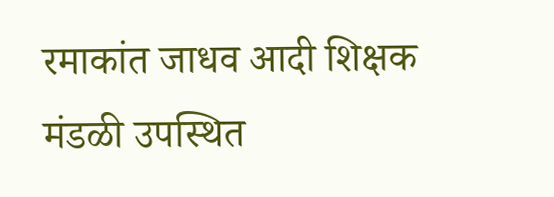रमाकांत जाधव आदी शिक्षक मंडळी उपस्थित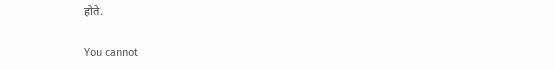होते.

You cannot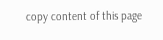copy content of this page